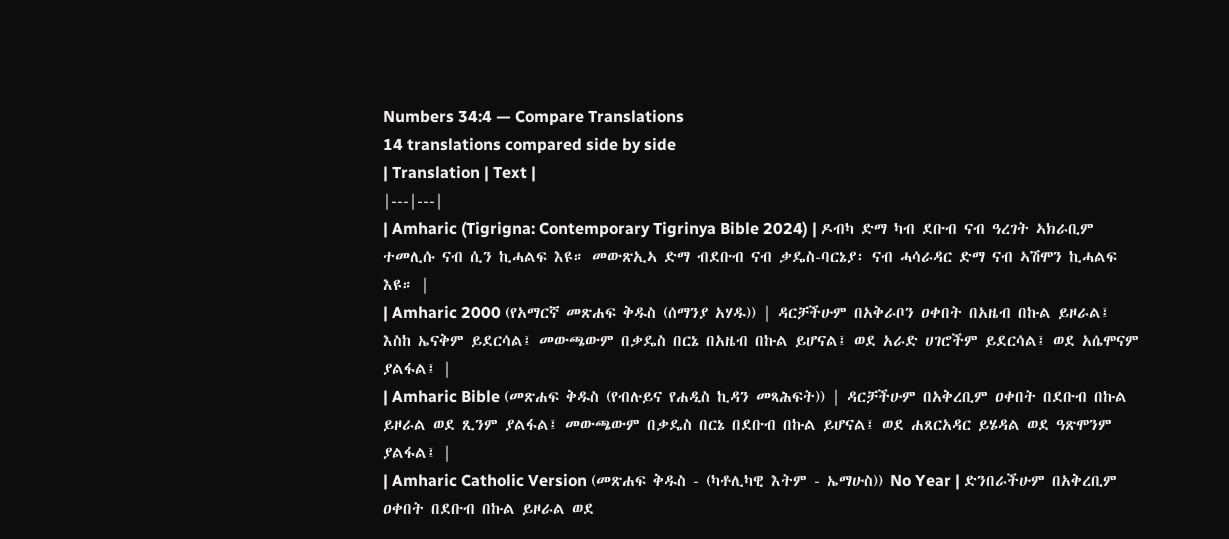Numbers 34:4 — Compare Translations
14 translations compared side by side
| Translation | Text |
|---|---|
| Amharic (Tigrigna: Contemporary Tigrinya Bible 2024) | ዶብካ ድማ ካብ ደቡብ ናብ ዓረገት ኣክራቢም ተመሊሱ ናብ ሲን ኪሓልፍ እዩ። መውጽኢኣ ድማ ብደቡብ ናብ ቃዴስ-ባርኔያ፡ ናብ ሓሳራዳር ድማ ናብ ኣሽሞን ኪሓልፍ እዩ። |
| Amharic 2000 (የአማርኛ መጽሐፍ ቅዱስ (ሰማንያ አሃዱ)) | ዳርቻችሁም በአቅራቦን ዐቀበት በአዜብ በኩል ይዞራል፤ እስከ ኤናቅም ይደርሳል፤ መውጫውም በቃዴስ በርኔ በአዜብ በኩል ይሆናል፤ ወደ አራድ ሀገሮችም ይደርሳል፤ ወደ አሴሞናም ያልፋል፤ |
| Amharic Bible (መጽሐፍ ቅዱስ (የብሉይና የሐዲስ ኪዳን መጻሕፍት)) | ዳርቻችሁም በአቅረቢም ዐቀበት በደቡብ በኩል ይዞራል ወደ ጺንም ያልፋል፤ መውጫውም በቃዴስ በርኔ በደቡብ በኩል ይሆናል፤ ወደ ሐጸርአዳር ይሄዳል ወደ ዓጽሞንም ያልፋል፤ |
| Amharic Catholic Version (መጽሐፍ ቅዱስ - (ካቶሊካዊ እትም - ኤማሁስ)) No Year | ድንበራችሁም በአቅረቢም ዐቀበት በደቡብ በኩል ይዞራል ወደ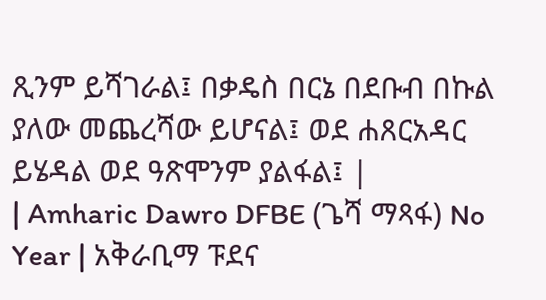ጺንም ይሻገራል፤ በቃዴስ በርኔ በደቡብ በኩል ያለው መጨረሻው ይሆናል፤ ወደ ሐጸርአዳር ይሄዳል ወደ ዓጽሞንም ያልፋል፤ |
| Amharic Dawro DFBE (ጌሻ ማጻፋ) No Year | አቅራቢማ ፑደና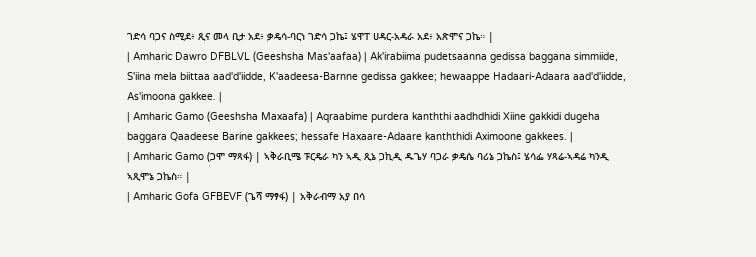ገድሳ ባጋና ስሚደ፥ ጺና መላ ቢታ አደ፥ ቃዴሳ-ባርነ ገድሳ ጋኬ፤ ሄዋፐ ሀዳር-አዳራ አደ፥ አጽሞና ጋኬ። |
| Amharic Dawro DFBLVL (Geeshsha Mas'aafaa) | Ak'irabiima pudetsaanna gedissa baggana simmiide, S'iina mela biittaa aad'd'iidde, K'aadeesa-Barnne gedissa gakkee; hewaappe Hadaari-Adaara aad'd'iidde, As'imoona gakkee. |
| Amharic Gamo (Geeshsha Maxaafa) | Aqraabime purdera kanththi aadhdhidi Xiine gakkidi dugeha baggara Qaadeese Barine gakkees; hessafe Haxaare-Adaare kanththidi Aximoone gakkees. |
| Amharic Gamo (ጋሞ ማጻፋ) | ኣቅራቢሜ ፑርዴራ ካን ኣዲ ጺኔ ጋኪዲ ዱጌሃ ባጋራ ቃዴሴ ባሪኔ ጋኬስ፤ ሄሳፌ ሃጻሬ-ኣዳሬ ካንዲ ኣጺሞኔ ጋኬስ። |
| Amharic Gofa GFBEVF (ጌሻ ማፃፋ) | አቅራብማ አያ በሳ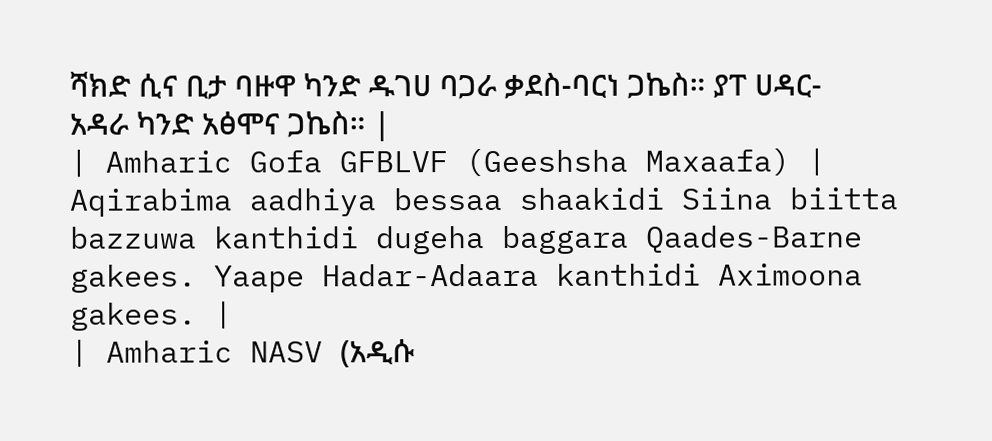ሻክድ ሲና ቢታ ባዙዋ ካንድ ዱገሀ ባጋራ ቃደስ-ባርነ ጋኬስ። ያፐ ሀዳር-አዳራ ካንድ አፅሞና ጋኬስ። |
| Amharic Gofa GFBLVF (Geeshsha Maxaafa) | Aqirabima aadhiya bessaa shaakidi Siina biitta bazzuwa kanthidi dugeha baggara Qaades-Barne gakees. Yaape Hadar-Adaara kanthidi Aximoona gakees. |
| Amharic NASV (አዲሱ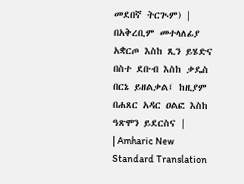መደበኛ ትርጒም) | በአቅረቢም መተላለፊያ አቋርጦ እስከ ጺን ይሄድና በስተ ደቡብ እስከ ቃዴስ በርኔ ይዘልቃል፤ ከዚያም በሐጸር አዳር ዐልፎ እስከ ዓጽሞን ይደርስና |
| Amharic New Standard Translation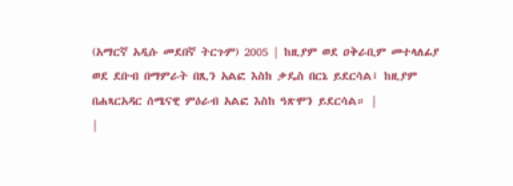(አማርኛ አዲሱ መደበኛ ትርጉም) 2005 | ከዚያም ወደ ዐቅራቢም መተላለፊያ ወደ ደቡብ በማምራት በጺን አልፎ እስከ ቃዴስ በርኔ ይደርሳል፤ ከዚያም በሐጻርአዳር ሰሜናዊ ምዕራብ አልፎ እስከ ዓጽሞን ይደርሳል። |
|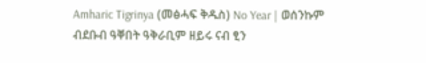Amharic Tigrinya (መፅሓፍ ቅዱስ) No Year | ወሰንኩም ብደቡብ ዓቐበት ዓቅራቢም ዘይሩ ናብ ፂን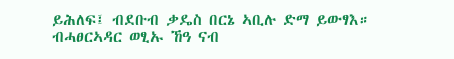ይሕለፍ፤ ብደቡብ ቃዴስ በርኔ ኣቢሉ ድማ ይውፃእ። ብሓፀርኣዳር ወፂኡ ኸዓ ናብ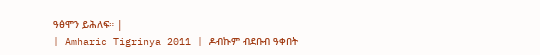ዓፅሞን ይሕለፍ። |
| Amharic Tigrinya 2011 | ዶብኩም ብደቡብ ዓቀበት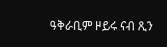ዓቅራቢም ዞይሩ ናብ ጺን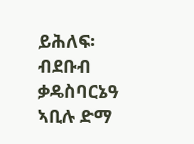ይሕለፍ፡ ብደቡብ ቃዴስባርኔዓ ኣቢሉ ድማ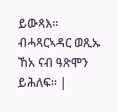ይውጻእ። ብሓጻርኣዳር ወጺኡ ኸአ ናብ ዓጽሞን ይሕለፍ። |